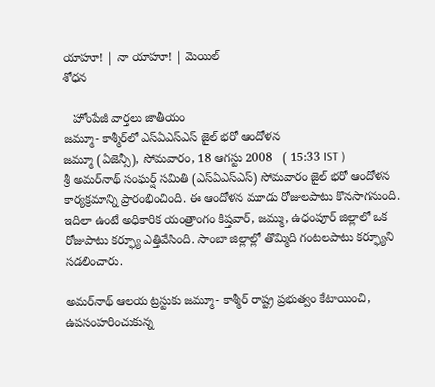యాహూ! | నా యాహూ! | మెయిల్
శోధన

   హోంపేజీ వార్తలు జాతీయం
జమ్మూ- కాశ్మీర్‌లో ఎస్ఏఎస్ఎస్ జైల్ భరో ఆందోళన
జమ్మూ (ఏజెన్సీ), సోమవారం, 18 ఆగస్టు 2008   ( 15:33 IST )
శ్రీ అమర్‌నాథ్ సంఘర్ష్ సమితి (ఎస్ఏఎస్ఎస్) సోమవారం జైల్ భరో ఆందోళన కార్యక్రమాన్ని ప్రారంభించింది. ఈ ఆందోళన మూడు రోజులపాటు కొనసాగనుంది. ఇదిలా ఉంటే అధికారిక యంత్రాంగం కిష్తవార్, జమ్ము, ఉధంపూర్ జిల్లాలో ఒక రోజుపాటు కర్ఫ్యూ ఎత్తివేసింది. సాంబా జిల్లాల్లో తొమ్మిది గంటలపాటు కర్ఫ్యూని సడలించారు.

అమర్‌నాథ్ ఆలయ ట్రస్టుకు జమ్మూ- కాశ్మీర్ రాష్ట్ర ప్రభుత్వం కేటాయించి, ఉపసంహరించుకున్న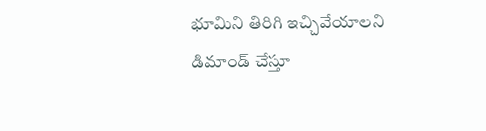భూమిని తిరిగి ఇచ్చివేయాలని డిమాండ్ చేస్తూ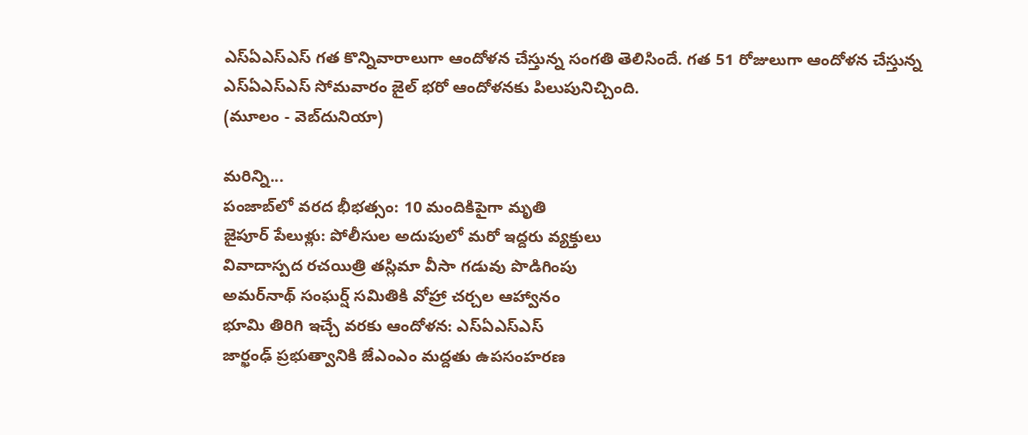ఎస్ఏఎస్ఎస్ గత కొన్నివారాలుగా ఆందోళన చేస్తున్న సంగతి తెలిసిందే. గత 51 రోజులుగా ఆందోళన చేస్తున్న ఎస్ఏఎస్ఎస్ సోమవారం జైల్ భరో ఆందోళనకు పిలుపునిచ్చింది.
(మూలం - వెబ్‌దునియా)

మరిన్ని...
పంజాబ్‌లో వరద భీభత్సం: 10 మందికిపైగా మృతి
జైపూర్ పేలుళ్లు: పోలీసుల అదుపులో మరో ఇద్దరు వ్యక్తులు
వివాదాస్పద రచయిత్రి తస్లిమా వీసా గడువు పొడిగింపు
అమర్‌నాథ్ సంఘర్ష్ సమితికి వోహ్రా చర్చల ఆహ్వానం
భూమి తిరిగి ఇచ్చే వరకు ఆందోళన: ఎస్ఏఎస్ఎస్
జార్ఖంఢ్ ప్రభుత్వానికి జేఎంఎం మద్దతు ఉపసంహరణ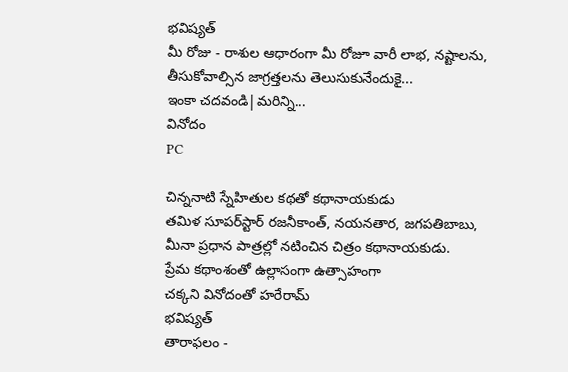భవిష్యత్
మీ రోజు - రాశుల ఆధారంగా మీ రోజూ వారీ లాభ, నష్టాలను, తీసుకోవాల్సిన జాగ్రత్తలను తెలుసుకునేందుకై...
ఇంకా చదవండి|మరిన్ని...
వినోదం
PC

చిన్ననాటి స్నేహితుల కథతో కథానాయకుడు
తమిళ సూపర్‌స్టార్ రజనీకాంత్, నయనతార, జగపతిబాబు, మీనా ప్రధాన పాత్రల్లో నటించిన చిత్రం కథానాయకుడు.
ప్రేమ కథాంశంతో ఉల్లాసంగా ఉత్సాహంగా
చక్కని వినోదంతో హరేరామ్
భవిష్యత్
తారాఫలం -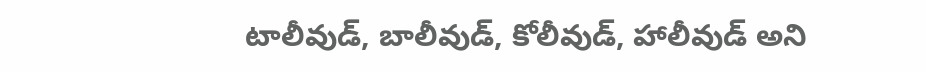టాలీవుడ్, బాలీవుడ్, కోలీవుడ్, హాలీవుడ్‌ అని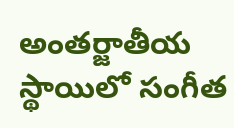అంతర్జాతీయ స్థాయిలో సంగీత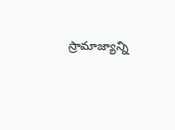స్రామాజ్యాన్ని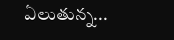ఏలుతున్న...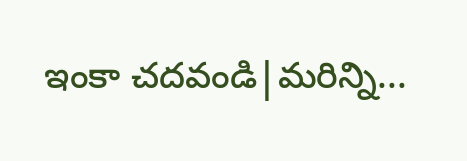ఇంకా చదవండి|మరిన్ని...